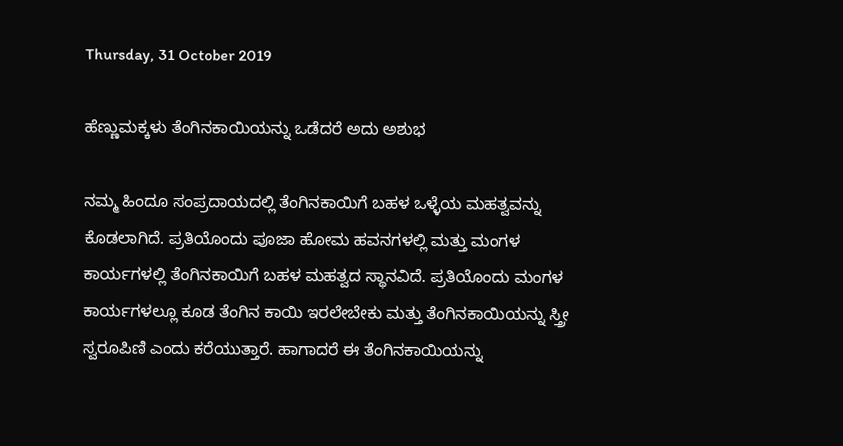Thursday, 31 October 2019

ಹೆಣ್ಣುಮಕ್ಕಳು ತೆಂಗಿನಕಾಯಿಯನ್ನು ಒಡೆದರೆ ಅದು ಅಶುಭ

ನಮ್ಮ ಹಿಂದೂ ಸಂಪ್ರದಾಯದಲ್ಲಿ ತೆಂಗಿನಕಾಯಿಗೆ ಬಹಳ ಒಳ್ಳೆಯ ಮಹತ್ವವನ್ನು ಕೊಡಲಾಗಿದೆ. ಪ್ರತಿಯೊಂದು ಪೂಜಾ ಹೋಮ ಹವನಗಳಲ್ಲಿ ಮತ್ತು ಮಂಗಳ ಕಾರ್ಯಗಳಲ್ಲಿ ತೆಂಗಿನಕಾಯಿಗೆ ಬಹಳ ಮಹತ್ವದ ಸ್ಥಾನವಿದೆ. ಪ್ರತಿಯೊಂದು ಮಂಗಳ ಕಾರ್ಯಗಳಲ್ಲೂ ಕೂಡ ತೆಂಗಿನ ಕಾಯಿ ಇರಲೇಬೇಕು ಮತ್ತು ತೆಂಗಿನಕಾಯಿಯನ್ನು ಸ್ತ್ರೀ ಸ್ವರೂಪಿಣಿ ಎಂದು ಕರೆಯುತ್ತಾರೆ. ಹಾಗಾದರೆ ಈ ತೆಂಗಿನಕಾಯಿಯನ್ನು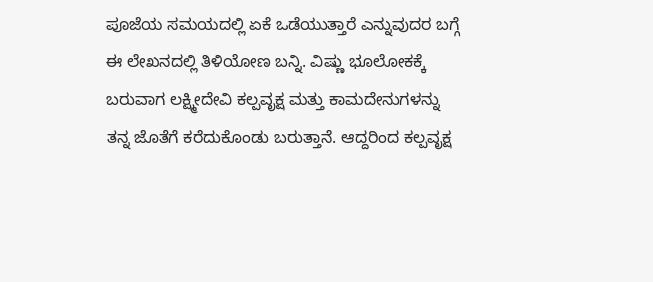ಪೂಜೆಯ ಸಮಯದಲ್ಲಿ ಏಕೆ ಒಡೆಯುತ್ತಾರೆ ಎನ್ನುವುದರ ಬಗ್ಗೆ ಈ ಲೇಖನದಲ್ಲಿ ತಿಳಿಯೋಣ ಬನ್ನಿ. ವಿಷ್ಣು ಭೂಲೋಕಕ್ಕೆ ಬರುವಾಗ ಲಕ್ಷ್ಮೀದೇವಿ ಕಲ್ಪವೃಕ್ಷ ಮತ್ತು ಕಾಮದೇನುಗಳನ್ನು ತನ್ನ ಜೊತೆಗೆ ಕರೆದುಕೊಂಡು ಬರುತ್ತಾನೆ. ಆದ್ದರಿಂದ ಕಲ್ಪವೃಕ್ಷ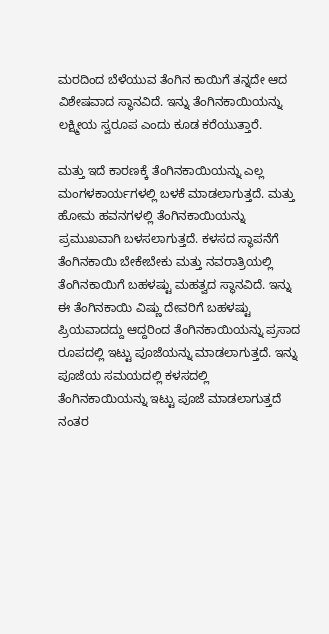ಮರದಿಂದ ಬೆಳೆಯುವ ತೆಂಗಿನ ಕಾಯಿಗೆ ತನ್ನದೇ ಆದ ವಿಶೇಷವಾದ ಸ್ಥಾನವಿದೆ. ಇನ್ನು ತೆಂಗಿನಕಾಯಿಯನ್ನು ಲಕ್ಷ್ಮೀಯ ಸ್ವರೂಪ ಎಂದು ಕೂಡ ಕರೆಯುತ್ತಾರೆ.

ಮತ್ತು ಇದೆ ಕಾರಣಕ್ಕೆ ತೆಂಗಿನಕಾಯಿಯನ್ನು ಎಲ್ಲ ಮಂಗಳಕಾರ್ಯಗಳಲ್ಲಿ ಬಳಕೆ ಮಾಡಲಾಗುತ್ತದೆ. ಮತ್ತು ಹೋಮ ಹವನಗಳಲ್ಲಿ ತೆಂಗಿನಕಾಯಿಯನ್ನು ಪ್ರಮುಖವಾಗಿ ಬಳಸಲಾಗುತ್ತದೆ. ಕಳಸದ ಸ್ಥಾಪನೆಗೆ ತೆಂಗಿನಕಾಯಿ ಬೇಕೇಬೇಕು ಮತ್ತು ನವರಾತ್ರಿಯಲ್ಲಿ ತೆಂಗಿನಕಾಯಿಗೆ ಬಹಳಷ್ಟು ಮಹತ್ವದ ಸ್ಥಾನವಿದೆ. ಇನ್ನು ಈ ತೆಂಗಿನಕಾಯಿ ವಿಷ್ಣು ದೇವರಿಗೆ ಬಹಳಷ್ಟು ಪ್ರಿಯವಾದದ್ದು ಆದ್ದರಿಂದ ತೆಂಗಿನಕಾಯಿಯನ್ನು ಪ್ರಸಾದ ರೂಪದಲ್ಲಿ ಇಟ್ಟು ಪೂಜೆಯನ್ನು ಮಾಡಲಾಗುತ್ತದೆ. ಇನ್ನು ಪೂಜೆಯ ಸಮಯದಲ್ಲಿ ಕಳಸದಲ್ಲಿ ತೆಂಗಿನಕಾಯಿಯನ್ನು ಇಟ್ಟು ಪೂಜೆ ಮಾಡಲಾಗುತ್ತದೆ ನಂತರ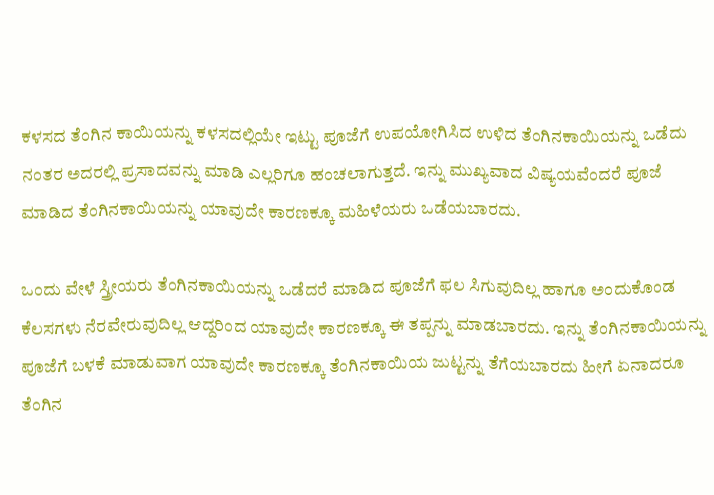ಕಳಸದ ತೆಂಗಿನ ಕಾಯಿಯನ್ನು ಕಳಸದಲ್ಲಿಯೇ ಇಟ್ಟು ಪೂಜೆಗೆ ಉಪಯೋಗಿಸಿದ ಉಳಿದ ತೆಂಗಿನಕಾಯಿಯನ್ನು ಒಡೆದು ನಂತರ ಅದರಲ್ಲಿ ಪ್ರಸಾದವನ್ನು ಮಾಡಿ ಎಲ್ಲರಿಗೂ ಹಂಚಲಾಗುತ್ತದೆ. ಇನ್ನು ಮುಖ್ಯವಾದ ವಿಷ್ಯಯವೆಂದರೆ ಪೂಜೆ ಮಾಡಿದ ತೆಂಗಿನಕಾಯಿಯನ್ನು ಯಾವುದೇ ಕಾರಣಕ್ಕೂ ಮಹಿಳೆಯರು ಒಡೆಯಬಾರದು.

ಒಂದು ವೇಳೆ ಸ್ತ್ರೀಯರು ತೆಂಗಿನಕಾಯಿಯನ್ನು ಒಡೆದರೆ ಮಾಡಿದ ಪೂಜೆಗೆ ಫಲ ಸಿಗುವುದಿಲ್ಲ ಹಾಗೂ ಅಂದುಕೊಂಡ ಕೆಲಸಗಳು ನೆರವೇರುವುದಿಲ್ಲ ಆದ್ದರಿಂದ ಯಾವುದೇ ಕಾರಣಕ್ಕೂ ಈ ತಪ್ಪನ್ನು ಮಾಡಬಾರದು. ಇನ್ನು ತೆಂಗಿನಕಾಯಿಯನ್ನು ಪೂಜೆಗೆ ಬಳಕೆ ಮಾಡುವಾಗ ಯಾವುದೇ ಕಾರಣಕ್ಕೂ ತೆಂಗಿನಕಾಯಿಯ ಜುಟ್ಟನ್ನು ತೆಗೆಯಬಾರದು ಹೀಗೆ ಏನಾದರೂ ತೆಂಗಿನ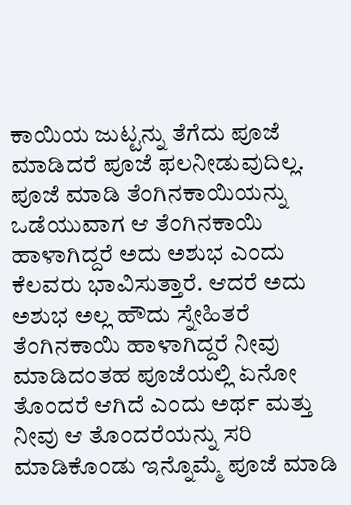ಕಾಯಿಯ ಜುಟ್ಟನ್ನು ತೆಗೆದು ಪೂಜೆ ಮಾಡಿದರೆ ಪೂಜೆ ಫಲನೀಡುವುದಿಲ್ಲ. ಪೂಜೆ ಮಾಡಿ ತೆಂಗಿನಕಾಯಿಯನ್ನು ಒಡೆಯುವಾಗ ಆ ತೆಂಗಿನಕಾಯಿ ಹಾಳಾಗಿದ್ದರೆ ಅದು ಅಶುಭ ಎಂದು ಕೆಲವರು ಭಾವಿಸುತ್ತಾರೆ. ಆದರೆ ಅದು ಅಶುಭ ಅಲ್ಲ ಹೌದು ಸ್ನೇಹಿತರೆ ತೆಂಗಿನಕಾಯಿ ಹಾಳಾಗಿದ್ದರೆ ನೀವು ಮಾಡಿದಂತಹ ಪೂಜೆಯಲ್ಲಿ ಏನೋ ತೊಂದರೆ ಆಗಿದೆ ಎಂದು ಅರ್ಥ ಮತ್ತು ನೀವು ಆ ತೊಂದರೆಯನ್ನು ಸರಿ ಮಾಡಿಕೊಂಡು ಇನ್ನೊಮ್ಮೆ ಪೂಜೆ ಮಾಡಿ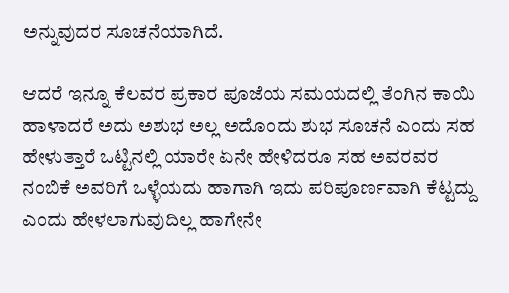ಅನ್ನುವುದರ ಸೂಚನೆಯಾಗಿದೆ.

ಆದರೆ ಇನ್ನೂ ಕೆಲವರ ಪ್ರಕಾರ ಪೂಜೆಯ ಸಮಯದಲ್ಲಿ ತೆಂಗಿನ ಕಾಯಿ ಹಾಳಾದರೆ ಅದು ಅಶುಭ ಅಲ್ಲ ಅದೊಂದು ಶುಭ ಸೂಚನೆ ಎಂದು ಸಹ ಹೇಳುತ್ತಾರೆ ಒಟ್ಟಿನಲ್ಲಿ ಯಾರೇ ಏನೇ ಹೇಳಿದರೂ ಸಹ ಅವರವರ ನಂಬಿಕೆ ಅವರಿಗೆ ಒಳ್ಳೆಯದು ಹಾಗಾಗಿ ಇದು ಪರಿಪೂರ್ಣವಾಗಿ ಕೆಟ್ಟದ್ದು ಎಂದು ಹೇಳಲಾಗುವುದಿಲ್ಲ ಹಾಗೇನೇ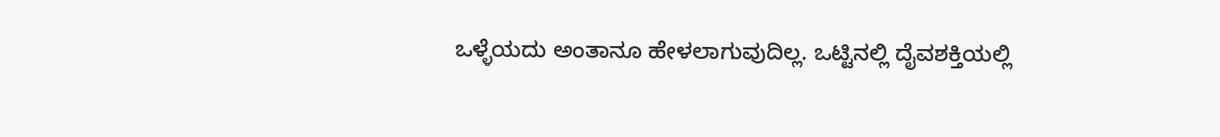ಒಳ್ಳೆಯದು ಅಂತಾನೂ ಹೇಳಲಾಗುವುದಿಲ್ಲ. ಒಟ್ಟಿನಲ್ಲಿ ದೈವಶಕ್ತಿಯಲ್ಲಿ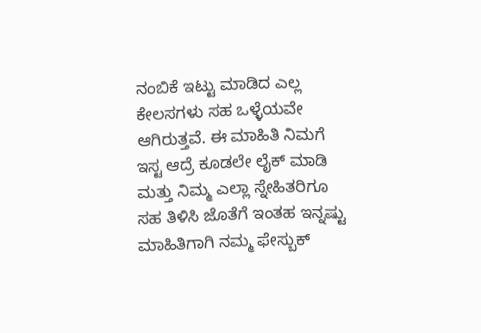ನಂಬಿಕೆ ಇಟ್ಟು ಮಾಡಿದ ಎಲ್ಲ ಕೇಲಸಗಳು ಸಹ ಒಳ್ಳೆಯವೇ ಆಗಿರುತ್ತವೆ. ಈ ಮಾಹಿತಿ ನಿಮಗೆ ಇಸ್ಟ ಆದ್ರೆ ಕೂಡಲೇ ಲೈಕ್ ಮಾಡಿ ಮತ್ತು ನಿಮ್ಮ ಎಲ್ಲಾ ಸ್ನೇಹಿತರಿಗೂ ಸಹ ತಿಳಿಸಿ ಜೊತೆಗೆ ಇಂತಹ ಇನ್ನಷ್ಟು ಮಾಹಿತಿಗಾಗಿ ನಮ್ಮ ಫೇಸ್ಬುಕ್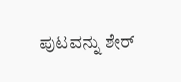ಪುಟವನ್ನು ಶೇರ್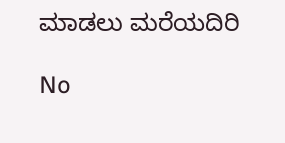ಮಾಡಲು ಮರೆಯದಿರಿ

No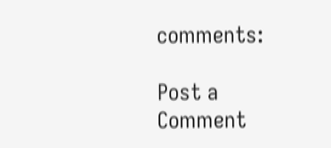comments:

Post a Comment